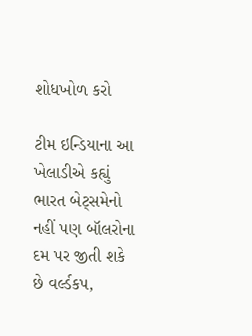શોધખોળ કરો

ટીમ ઇન્ડિયાના આ ખેલાડીએ કહ્યું ભારત બેટ્સમેનો નહીં પણ બૉલરોના દમ પર જીતી શકે છે વર્લ્ડકપ,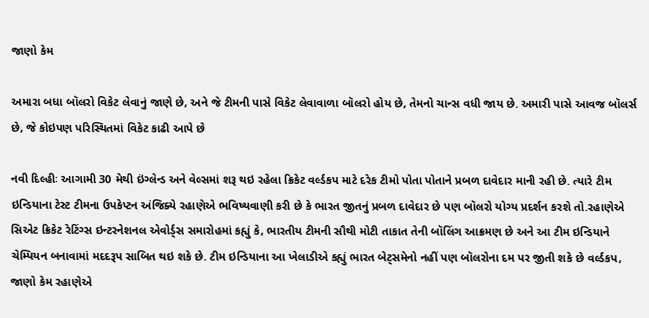જાણો કેમ

અમારા બધા બૉલરો વિકેટ લેવાનું જાણે છે, અને જે ટીમની પાસે વિકેટ લેવાવાળા બૉલરો હોય છે, તેમનો ચાન્સ વધી જાય છે. અમારી પાસે આવજ બૉલર્સ છે, જે કોઇપણ પરિસ્થિતમાં વિકેટ કાઢી આપે છે

નવી દિલ્હીઃ આગામી 30 મેથી ઇંગ્લેન્ડ અને વેલ્સમાં શરૂ થઇ રહેલા ક્રિકેટ વર્લ્ડકપ માટે દરેક ટીમો પોતા પોતાને પ્રબળ દાવેદાર માની રહી છે. ત્યારે ટીમ ઇન્ડિયાના ટેસ્ટ ટીમના ઉપકેપ્ટન અંજિક્યે રહાણેએ ભવિષ્યવાણી કરી છે કે ભારત જીતનું પ્રબળ દાવેદાર છે પણ બૉલરો યોગ્ય પ્રદર્શન કરશે તો.રહાણેએ સિએટ ક્રિકેટ રેટિંગ્સ ઇન્ટરનેશનલ એવોર્ડ્સ સમારોહમાં કહ્યું કે, ભારતીય ટીમની સૌથી મોટી તાકાત તેની બૉલિંગ આક્રમણ છે અને આ ટીમ ઇન્ડિયાને ચેમ્પિયન બનાવામાં મદદરૂપ સાબિત થઇ શકે છે. ટીમ ઇન્ડિયાના આ ખેલાડીએ કહ્યું ભારત બેટ્સમેનો નહીં પણ બૉલરોના દમ પર જીતી શકે છે વર્લ્ડકપ, જાણો કેમ રહાણેએ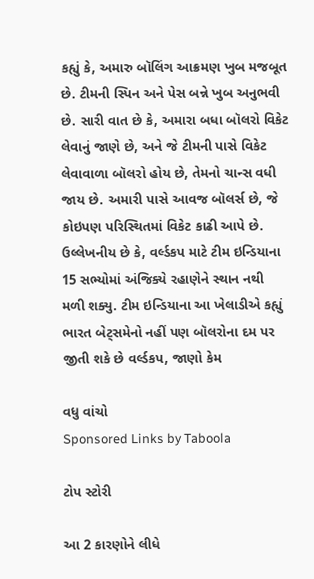કહ્યું કે, અમારુ બૉલિંગ આક્રમણ ખુબ મજબૂત છે. ટીમની સ્પિન અને પેસ બન્ને ખુબ અનુભવી છે. સારી વાત છે કે, અમારા બધા બૉલરો વિકેટ લેવાનું જાણે છે, અને જે ટીમની પાસે વિકેટ લેવાવાળા બૉલરો હોય છે, તેમનો ચાન્સ વધી જાય છે. અમારી પાસે આવજ બૉલર્સ છે, જે કોઇપણ પરિસ્થિતમાં વિકેટ કાઢી આપે છે. ઉલ્લેખનીય છે કે, વર્લ્ડકપ માટે ટીમ ઇન્ડિયાના 15 સભ્યોમાં અંજિક્યે રહાણેને સ્થાન નથી મળી શક્યુ. ટીમ ઇન્ડિયાના આ ખેલાડીએ કહ્યું ભારત બેટ્સમેનો નહીં પણ બૉલરોના દમ પર જીતી શકે છે વર્લ્ડકપ, જાણો કેમ

વધુ વાંચો
Sponsored Links by Taboola

ટોપ સ્ટોરી

આ 2 કારણોને લીધે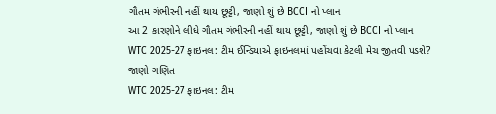ગૌતમ ગંભીરની નહીં થાય છૂટ્ટી, જાણો શું છે BCCI નો પ્લાન
આ 2 કારણોને લીધે ગૌતમ ગંભીરની નહીં થાય છૂટ્ટી, જાણો શું છે BCCI નો પ્લાન
WTC 2025-27 ફાઇનલ: ટીમ ઈન્ડિયાએ ફાઇનલમાં પહોંચવા કેટલી મેચ જીતવી પડશે? જાણો ગણિત
WTC 2025-27 ફાઇનલ: ટીમ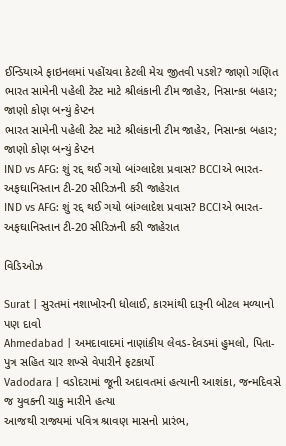ઈન્ડિયાએ ફાઇનલમાં પહોંચવા કેટલી મેચ જીતવી પડશે? જાણો ગણિત
ભારત સામેની પહેલી ટેસ્ટ માટે શ્રીલંકાની ટીમ જાહેર, નિસાન્કા બહાર; જાણો કોણ બન્યું કેપ્ટન
ભારત સામેની પહેલી ટેસ્ટ માટે શ્રીલંકાની ટીમ જાહેર, નિસાન્કા બહાર; જાણો કોણ બન્યું કેપ્ટન
IND vs AFG: શું રદ્દ થઈ ગયો બાંગ્લાદેશ પ્રવાસ? BCCIએ ભારત-અફઘાનિસ્તાન ટી-20 સીરિઝની કરી જાહેરાત
IND vs AFG: શું રદ્દ થઈ ગયો બાંગ્લાદેશ પ્રવાસ? BCCIએ ભારત-અફઘાનિસ્તાન ટી-20 સીરિઝની કરી જાહેરાત

વિડિઓઝ

Surat | સુરતમાં નશાખોરની ધોલાઈ, કારમાંથી દારૂની બોટલ મળ્યાનો પણ દાવો
Ahmedabad | અમદાવાદમાં નાણાંકીય લેવડ-દેવડમાં હુમલો, પિતા-પુત્ર સહિત ચાર શખ્સે વેપારીને ફટકાર્યો
Vadodara | વડોદરામાં જૂની અદાવતમાં હત્યાની આશંકા, જન્મદિવસે જ યુવકની ચાકુ મારીને હત્યા
આજથી રાજ્યમાં પવિત્ર શ્રાવણ માસનો પ્રારંભ,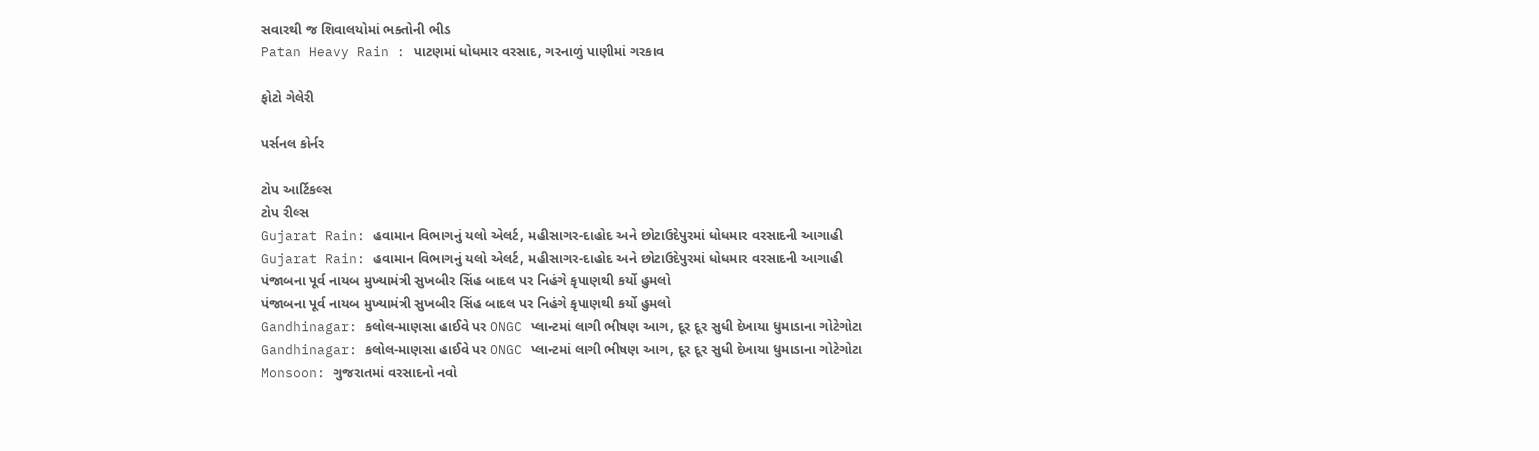સવારથી જ શિવાલયોમાં ભક્તોની ભીડ
Patan Heavy Rain : પાટણમાં ધોધમાર વરસાદ, ગરનાળું પાણીમાં ગરકાવ

ફોટો ગેલેરી

પર્સનલ કોર્નર

ટોપ આર્ટિકલ્સ
ટોપ રીલ્સ
Gujarat Rain: હવામાન વિભાગનું યલો એલર્ટ, મહીસાગર-દાહોદ અને છોટાઉદેપુરમાં ધોધમાર વરસાદની આગાહી
Gujarat Rain: હવામાન વિભાગનું યલો એલર્ટ, મહીસાગર-દાહોદ અને છોટાઉદેપુરમાં ધોધમાર વરસાદની આગાહી
પંજાબના પૂર્વ નાયબ મુખ્યામંત્રી સુખબીર સિંહ બાદલ પર નિહંગે કૃપાણથી કર્યો હુમલો
પંજાબના પૂર્વ નાયબ મુખ્યામંત્રી સુખબીર સિંહ બાદલ પર નિહંગે કૃપાણથી કર્યો હુમલો
Gandhinagar: કલોલ-માણસા હાઈવે પર ONGC પ્લાન્ટમાં લાગી ભીષણ આગ, દૂર દૂર સુધી દેખાયા ધુમાડાના ગોટેગોટા
Gandhinagar: કલોલ-માણસા હાઈવે પર ONGC પ્લાન્ટમાં લાગી ભીષણ આગ, દૂર દૂર સુધી દેખાયા ધુમાડાના ગોટેગોટા
Monsoon: ગુજરાતમાં વરસાદનો નવો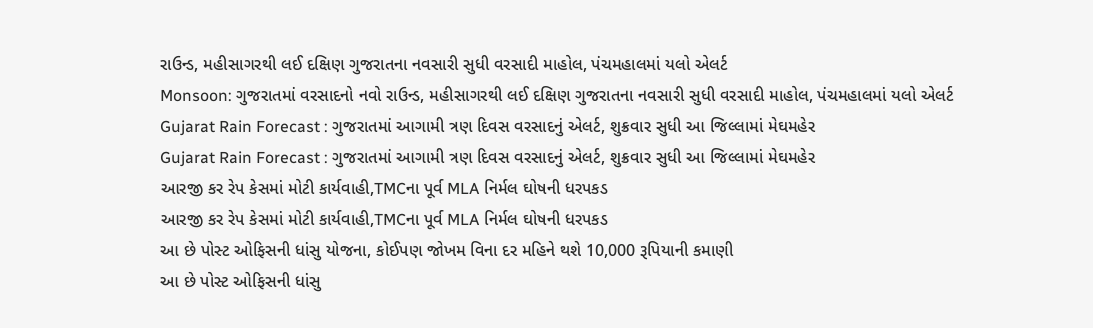રાઉન્ડ, મહીસાગરથી લઈ દક્ષિણ ગુજરાતના નવસારી સુધી વરસાદી માહોલ, પંચમહાલમાં યલો એલર્ટ
Monsoon: ગુજરાતમાં વરસાદનો નવો રાઉન્ડ, મહીસાગરથી લઈ દક્ષિણ ગુજરાતના નવસારી સુધી વરસાદી માહોલ, પંચમહાલમાં યલો એલર્ટ
Gujarat Rain Forecast : ગુજરાતમાં આગામી ત્રણ દિવસ વરસાદનું એલર્ટ, શુક્રવાર સુધી આ જિલ્લામાં મેઘમહેર
Gujarat Rain Forecast : ગુજરાતમાં આગામી ત્રણ દિવસ વરસાદનું એલર્ટ, શુક્રવાર સુધી આ જિલ્લામાં મેઘમહેર
આરજી કર રેપ કેસમાં મોટી કાર્યવાહી,TMCના પૂર્વ MLA નિર્મલ ઘોષની ધરપકડ
આરજી કર રેપ કેસમાં મોટી કાર્યવાહી,TMCના પૂર્વ MLA નિર્મલ ઘોષની ધરપકડ
આ છે પોસ્ટ ઓફિસની ધાંસુ યોજના, કોઈપણ જોખમ વિના દર મહિને થશે 10,000 રૂપિયાની કમાણી
આ છે પોસ્ટ ઓફિસની ધાંસુ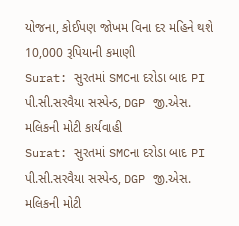યોજના, કોઈપણ જોખમ વિના દર મહિને થશે 10,000 રૂપિયાની કમાણી
Surat: સુરતમાં SMCના દરોડા બાદ PI પી.સી.સરવૈયા સસ્પેન્ડ, DGP જી.એસ. મલિકની મોટી કાર્યવાહી
Surat: સુરતમાં SMCના દરોડા બાદ PI પી.સી.સરવૈયા સસ્પેન્ડ, DGP જી.એસ. મલિકની મોટી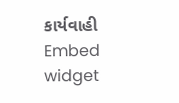કાર્યવાહી
Embed widget